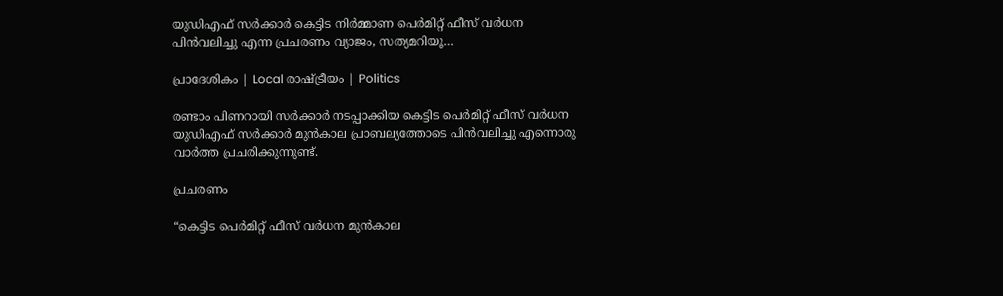യുഡിഎഫ് സര്‍ക്കാര്‍ കെട്ടിട നിര്‍മ്മാണ പെര്‍മിറ്റ്‌ ഫീസ്‌ വര്‍ധന പിന്‍വലിച്ചു എന്ന പ്രചരണം വ്യാജം, സത്യമറിയൂ…

പ്രാദേശികം | Local രാഷ്ട്രീയം | Politics

രണ്ടാം പിണറായി സര്‍ക്കാര്‍ നടപ്പാക്കിയ കെട്ടിട പെര്‍മിറ്റ് ഫീസ് വര്‍ധന യുഡിഎഫ് സര്‍ക്കാര്‍ മുന്‍കാല പ്രാബല്യത്തോടെ പിന്‍വലിച്ചു എന്നൊരു വാര്‍ത്ത പ്രചരിക്കുന്നുണ്ട്.

പ്രചരണം

“കെട്ടിട പെർമിറ്റ് ഫീസ് വർധന മുൻകാല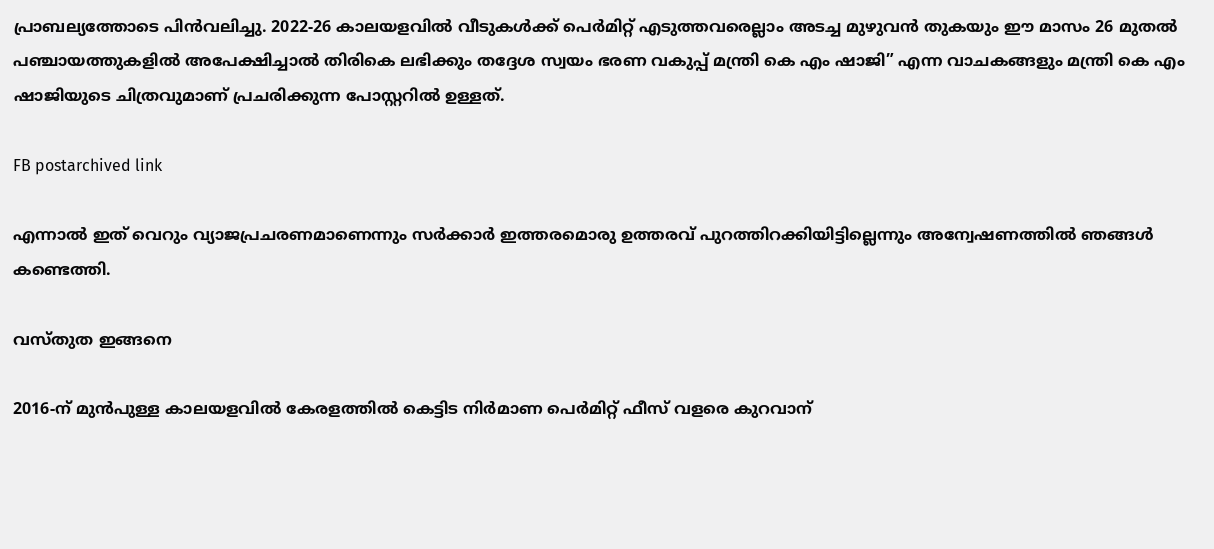പ്രാബല്യത്തോടെ പിൻവലിച്ചു. 2022-26 കാലയളവിൽ വീടുകൾക്ക് പെർമിറ്റ് എടുത്തവരെല്ലാം അടച്ച മുഴുവൻ തുകയും ഈ മാസം 26 മുതൽ പഞ്ചായത്തുകളിൽ അപേക്ഷിച്ചാൽ തിരികെ ലഭിക്കും തദ്ദേശ സ്വയം ഭരണ വകുപ്പ് മന്ത്രി കെ എം ഷാജി” എന്ന വാചകങ്ങളും മന്ത്രി കെ എം ഷാജിയുടെ ചിത്രവുമാണ് പ്രചരിക്കുന്ന പോസ്റ്ററില്‍ ഉള്ളത്.

FB postarchived link

എന്നാല്‍ ഇത് വെറും വ്യാജപ്രചരണമാണെന്നും സര്‍ക്കാര്‍ ഇത്തരമൊരു ഉത്തരവ് പുറത്തിറക്കിയിട്ടില്ലെന്നും അന്വേഷണത്തില്‍ ഞങ്ങള്‍ കണ്ടെത്തി.

വസ്തുത ഇങ്ങനെ

2016-ന് മുൻപുള്ള കാലയളവിൽ കേരളത്തിൽ കെട്ടിട നിർമാണ പെർമിറ്റ് ഫീസ് വളരെ കുറവാന്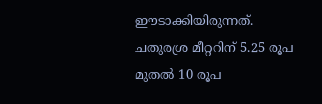ഈടാക്കിയിരുന്നത്. ചതുരശ്ര മീറ്ററിന് 5.25 രൂപ മുതൽ 10 രൂപ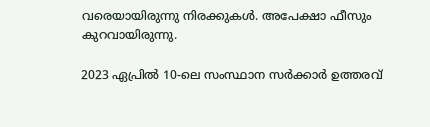വരെയായിരുന്നു നിരക്കുകൾ. അപേക്ഷാ ഫീസും കുറവായിരുന്നു.

2023 ഏപ്രിൽ 10-ലെ സംസ്ഥാന സർക്കാർ ഉത്തരവ്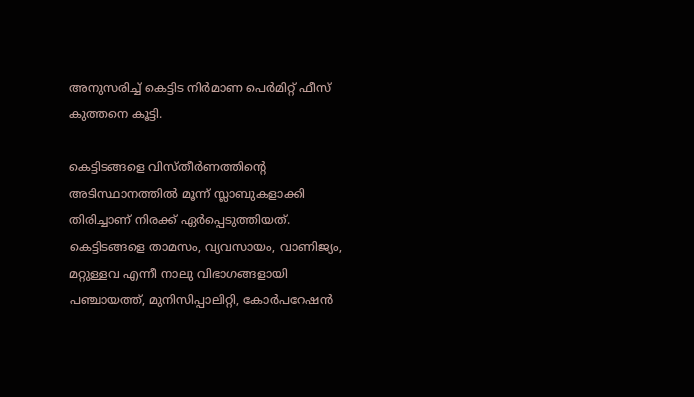അനുസരിച്ച് കെട്ടിട നിർമാണ പെർമിറ്റ് ഫീസ് കുത്തനെ കൂട്ടി.

കെട്ടിടങ്ങളെ വിസ്തീർണത്തിന്‍റെ അടിസ്ഥാനത്തിൽ മൂന്ന് സ്ലാബുകളാക്കി തിരിച്ചാണ് നിരക്ക് ഏർപ്പെടുത്തിയത്. കെട്ടിടങ്ങളെ താമസം, വ്യവസായം, വാണിജ്യം, മറ്റുള്ളവ എന്നീ നാലു വിഭാഗങ്ങളായി പഞ്ചായത്ത്, മുനിസിപ്പാലിറ്റി, കോർപറേഷൻ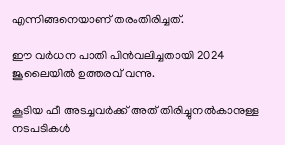എന്നിങ്ങനെയാണ് തരംതിരിച്ചത്.

ഈ വര്‍ധന പാതി പിന്‍വലിച്ചതായി 2024 ജൂലൈയില്‍ ഉത്തരവ് വന്നു.

കൂടിയ ഫീ അടച്ചവര്‍ക്ക് അത് തിരിച്ചുനല്‍കാനുള്ള നടപടികള്‍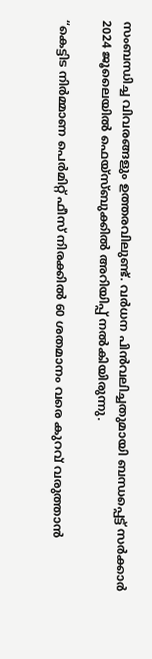സംബന്ധിച്ച വിവരങ്ങളും ഉത്തരവിലുണ്ട്. വര്‍ധന പിന്‍വലിച്ചതുമായി ബന്ധപ്പെട്ട് സര്‍ക്കാര്‍ 2024 ജൂലൈയില്‍ ഫെയ്സ്ബുക്കില്‍ അറിയിപ്പ് നല്‍കിയിരുന്നു.

“കെട്ടിട നിർമ്മാണ പെർമിറ്റ് ഫീസ് നിരക്കിൽ 60 ശതമാനം വരെ കുറവ് വരുത്താൻ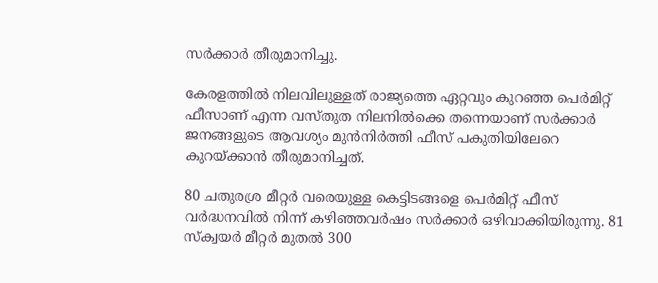സർക്കാർ തീരുമാനിച്ചു.

കേരളത്തിൽ നിലവിലുള്ളത് രാജ്യത്തെ ഏറ്റവും കുറഞ്ഞ പെർമിറ്റ് ഫീസാണ് എന്ന വസ്തുത നിലനിൽക്കെ തന്നെയാണ് സർക്കാർ ജനങ്ങളുടെ ആവശ്യം മുൻനിർത്തി ഫീസ് പകുതിയിലേറെ കുറയ്ക്കാൻ തീരുമാനിച്ചത്.

80 ചതുരശ്ര മീറ്റർ വരെയുള്ള കെട്ടിടങ്ങളെ പെർമിറ്റ് ഫീസ് വർദ്ധനവിൽ നിന്ന് കഴിഞ്ഞവർഷം സർക്കാർ ഒഴിവാക്കിയിരുന്നു. 81 സ്‌ക്വയർ മീറ്റർ മുതൽ 300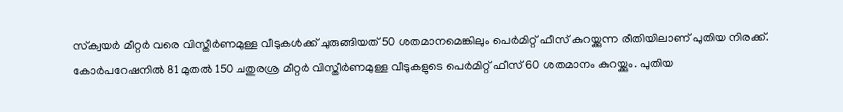സ്‌ക്വയർ മീറ്റർ വരെ വിസ്തീർണമുള്ള വീടുകൾക്ക് ചുരുങ്ങിയത് 50 ശതമാനമെങ്കിലും പെർമിറ്റ് ഫീസ് കുറയ്ക്കുന്ന രീതിയിലാണ് പുതിയ നിരക്ക്. കോർപറേഷനിൽ 81 മുതൽ 150 ചതുരശ്ര മീറ്റർ വിസ്തീർണമുള്ള വീടുകളുടെ പെർമിറ്റ് ഫീസ് 60 ശതമാനം കുറയ്ക്കും. പുതിയ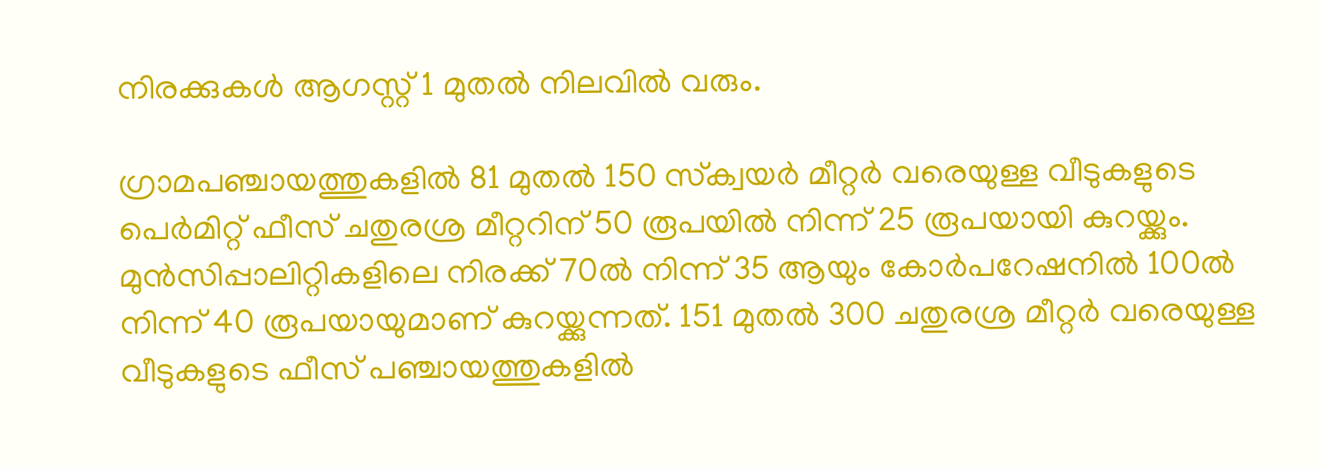നിരക്കുകൾ ആഗസ്റ്റ് 1 മുതൽ നിലവിൽ വരും.

ഗ്രാമപഞ്ചായത്തുകളിൽ 81 മുതൽ 150 സ്‌ക്വയർ മീറ്റർ വരെയുള്ള വീടുകളുടെ പെർമിറ്റ് ഫീസ് ചതുരശ്ര മീറ്ററിന് 50 രൂപയിൽ നിന്ന് 25 രൂപയായി കുറയ്ക്കും. മുൻസിപ്പാലിറ്റികളിലെ നിരക്ക് 70ൽ നിന്ന് 35 ആയും കോർപറേഷനിൽ 100ൽ നിന്ന് 40 രൂപയായുമാണ് കുറയ്ക്കുന്നത്. 151 മുതൽ 300 ചതുരശ്ര മീറ്റർ വരെയുള്ള വീടുകളുടെ ഫീസ് പഞ്ചായത്തുകളിൽ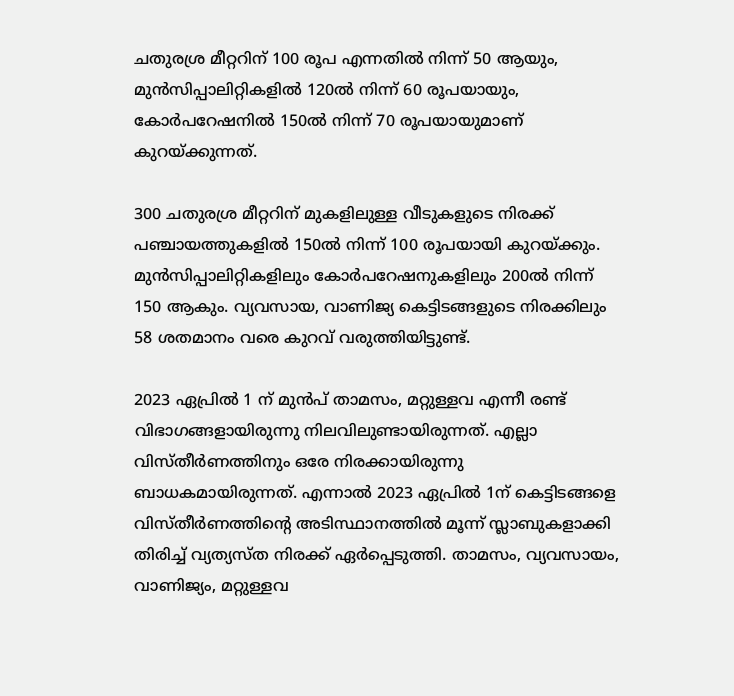ചതുരശ്ര മീറ്ററിന് 100 രൂപ എന്നതിൽ നിന്ന് 50 ആയും, മുൻസിപ്പാലിറ്റികളിൽ 120ൽ നിന്ന് 60 രൂപയായും, കോർപറേഷനിൽ 150ൽ നിന്ന് 70 രൂപയായുമാണ് കുറയ്ക്കുന്നത്.

300 ചതുരശ്ര മീറ്ററിന് മുകളിലുള്ള വീടുകളുടെ നിരക്ക് പഞ്ചായത്തുകളിൽ 150ൽ നിന്ന് 100 രൂപയായി കുറയ്ക്കും. മുൻസിപ്പാലിറ്റികളിലും കോർപറേഷനുകളിലും 200ൽ നിന്ന് 150 ആകും. വ്യവസായ, വാണിജ്യ കെട്ടിടങ്ങളുടെ നിരക്കിലും 58 ശതമാനം വരെ കുറവ് വരുത്തിയിട്ടുണ്ട്.

2023 ഏപ്രിൽ 1 ന് മുൻപ് താമസം, മറ്റുള്ളവ എന്നീ രണ്ട് വിഭാഗങ്ങളായിരുന്നു നിലവിലുണ്ടായിരുന്നത്. എല്ലാ വിസ്തീർണത്തിനും ഒരേ നിരക്കായിരുന്നു ബാധകമായിരുന്നത്. എന്നാൽ 2023 ഏപ്രിൽ 1ന് കെട്ടിടങ്ങളെ വിസ്തീർണത്തിന്റെ അടിസ്ഥാനത്തിൽ മൂന്ന് സ്ലാബുകളാക്കി തിരിച്ച് വ്യത്യസ്ത നിരക്ക് ഏർപ്പെടുത്തി. താമസം, വ്യവസായം, വാണിജ്യം, മറ്റുള്ളവ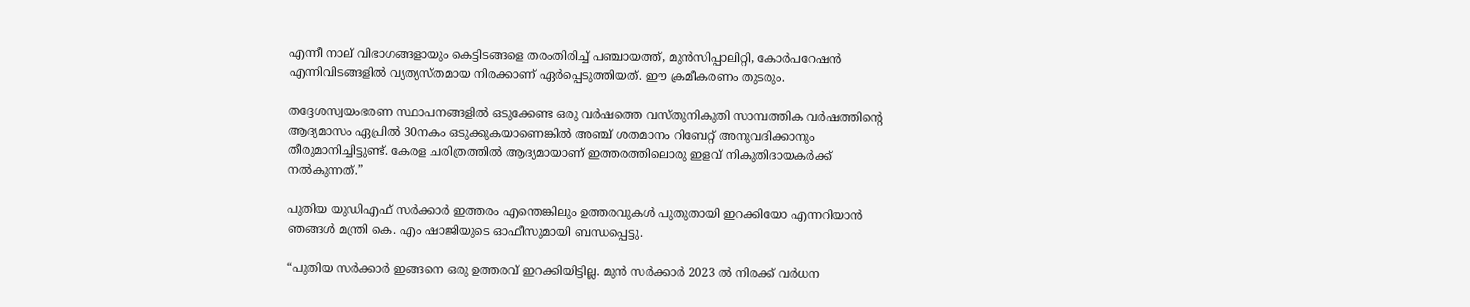എന്നീ നാല് വിഭാഗങ്ങളായും കെട്ടിടങ്ങളെ തരംതിരിച്ച് പഞ്ചായത്ത്, മുൻസിപ്പാലിറ്റി, കോർപറേഷൻ എന്നിവിടങ്ങളിൽ വ്യത്യസ്തമായ നിരക്കാണ് ഏർപ്പെടുത്തിയത്. ഈ ക്രമീകരണം തുടരും.

തദ്ദേശസ്വയംഭരണ സ്ഥാപനങ്ങളിൽ ഒടുക്കേണ്ട ഒരു വർഷത്തെ വസ്തുനികുതി സാമ്പത്തിക വർഷത്തിന്റെ ആദ്യമാസം ഏപ്രിൽ 30നകം ഒടുക്കുകയാണെങ്കിൽ അഞ്ച് ശതമാനം റിബേറ്റ് അനുവദിക്കാനും തീരുമാനിച്ചിട്ടുണ്ട്. കേരള ചരിത്രത്തിൽ ആദ്യമായാണ് ഇത്തരത്തിലൊരു ഇളവ് നികുതിദായകർക്ക് നൽകുന്നത്.”

പുതിയ യുഡിഎഫ് സര്‍ക്കാര്‍ ഇത്തരം എന്തെങ്കിലും ഉത്തരവുകള്‍ പുതുതായി ഇറക്കിയോ എന്നറിയാന്‍ ഞങ്ങള്‍ മന്ത്രി കെ. എം ഷാജിയുടെ ഓഫീസുമായി ബന്ധപ്പെട്ടു.

“പുതിയ സര്‍ക്കാര്‍ ഇങ്ങനെ ഒരു ഉത്തരവ് ഇറക്കിയിട്ടില്ല. മുന്‍ സര്‍ക്കാര്‍ 2023 ല്‍ നിരക്ക് വര്‍ധന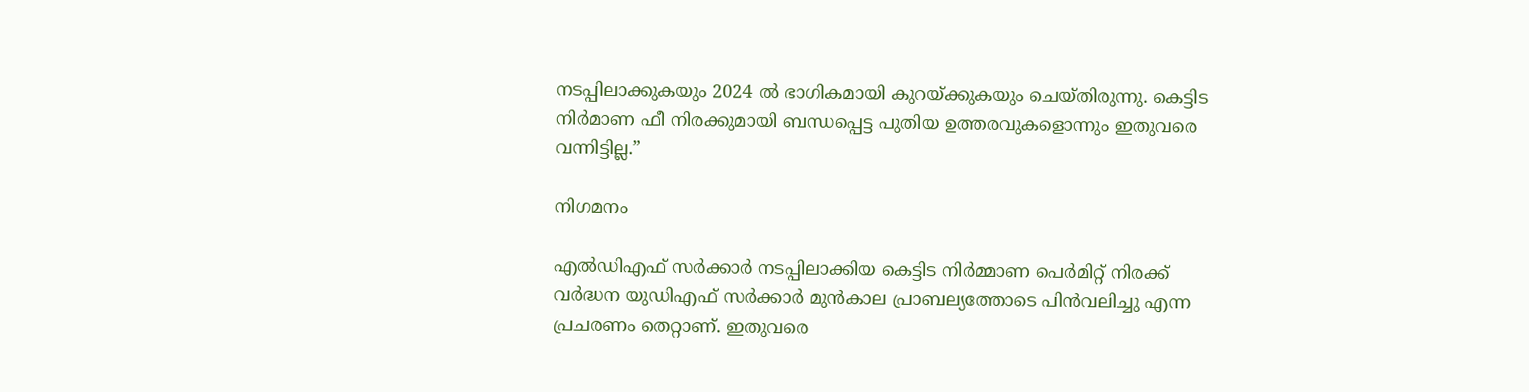നടപ്പിലാക്കുകയും 2024 ല്‍ ഭാഗികമായി കുറയ്ക്കുകയും ചെയ്തിരുന്നു. കെട്ടിട നിര്‍മാണ ഫീ നിരക്കുമായി ബന്ധപ്പെട്ട പുതിയ ഉത്തരവുകളൊന്നും ഇതുവരെ വന്നിട്ടില്ല.”

നിഗമനം

എല്‍ഡിഎഫ് സര്‍ക്കാര്‍ നടപ്പിലാക്കിയ കെട്ടിട നിര്‍മ്മാണ പെര്‍മിറ്റ്‌ നിരക്ക് വര്‍ദ്ധന യുഡിഎഫ് സര്‍ക്കാര്‍ മുന്‍കാല പ്രാബല്യത്തോടെ പിന്‍വലിച്ചു എന്ന പ്രചരണം തെറ്റാണ്. ഇതുവരെ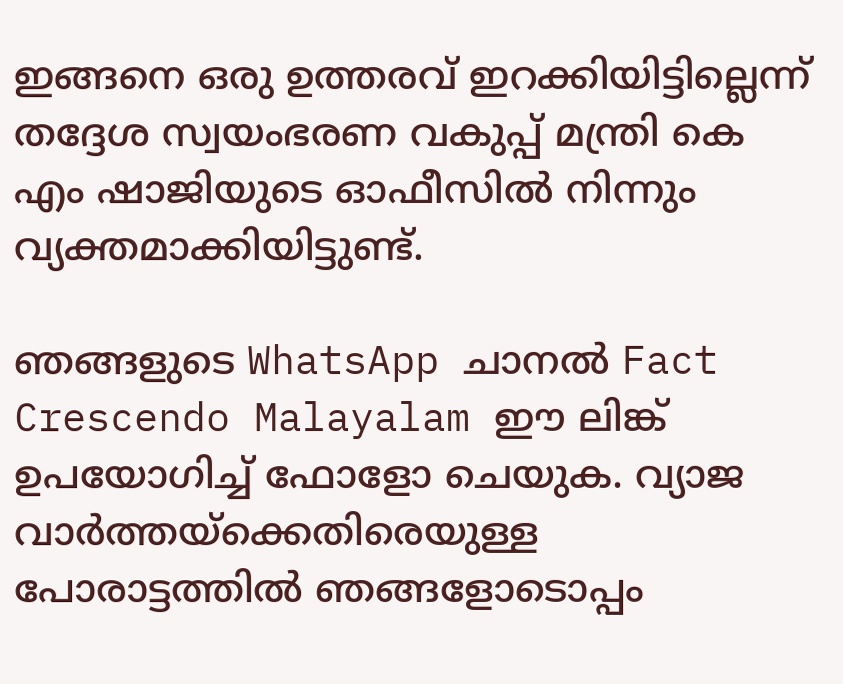ഇങ്ങനെ ഒരു ഉത്തരവ് ഇറക്കിയിട്ടില്ലെന്ന് തദ്ദേശ സ്വയംഭരണ വകുപ്പ് മന്ത്രി കെ എം ഷാജിയുടെ ഓഫീസില്‍ നിന്നും വ്യക്തമാക്കിയിട്ടുണ്ട്.

ഞങ്ങളുടെ WhatsApp ചാനല്‍ Fact Crescendo Malayalam ഈ ലിങ്ക് ഉപയോഗിച്ച് ഫോളോ ചെയുക. വ്യാജ വാര്‍ത്തയ്ക്കെതിരെയുള്ള പോരാട്ടത്തില്‍ ഞങ്ങളോടൊപ്പം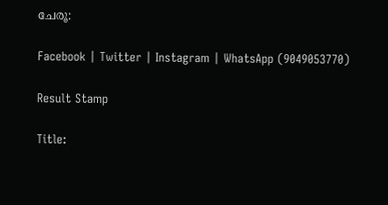ചേരൂ:

Facebook | Twitter | Instagram | WhatsApp (9049053770)

Result Stamp

Title: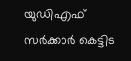യുഡിഎഫ് സര്‍ക്കാര്‍ കെട്ടിട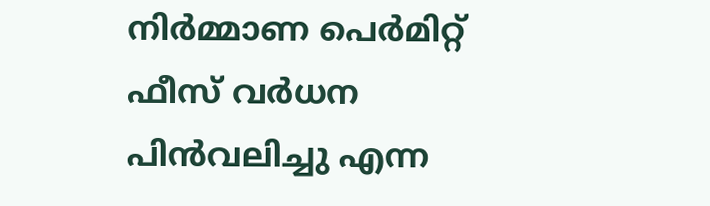നിര്‍മ്മാണ പെര്‍മിറ്റ്‌ ഫീസ്‌ വര്‍ധന പിന്‍വലിച്ചു എന്ന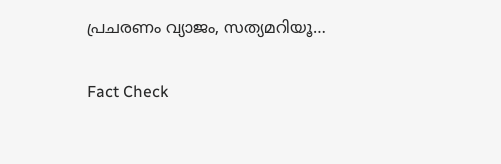പ്രചരണം വ്യാജം, സത്യമറിയൂ…

Fact Check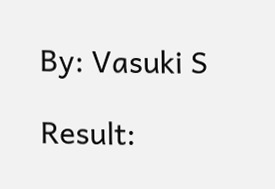By: Vasuki S

Result: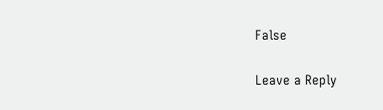False

Leave a Reply